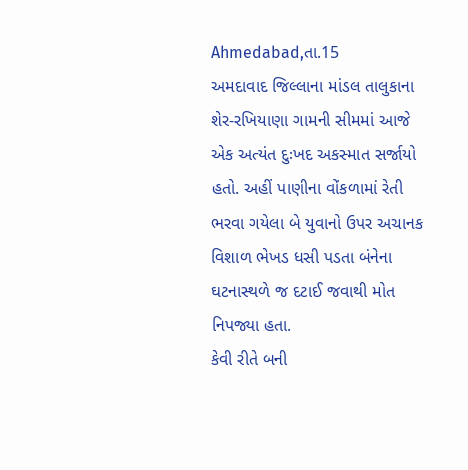Ahmedabad,તા.15
અમદાવાદ જિલ્લાના માંડલ તાલુકાના શેર-રખિયાણા ગામની સીમમાં આજે એક અત્યંત દુઃખદ અકસ્માત સર્જાયો હતો. અહીં પાણીના વોંકળામાં રેતી ભરવા ગયેલા બે યુવાનો ઉપર અચાનક વિશાળ ભેખડ ધસી પડતા બંનેના ઘટનાસ્થળે જ દટાઈ જવાથી મોત નિપજ્યા હતા.
કેવી રીતે બની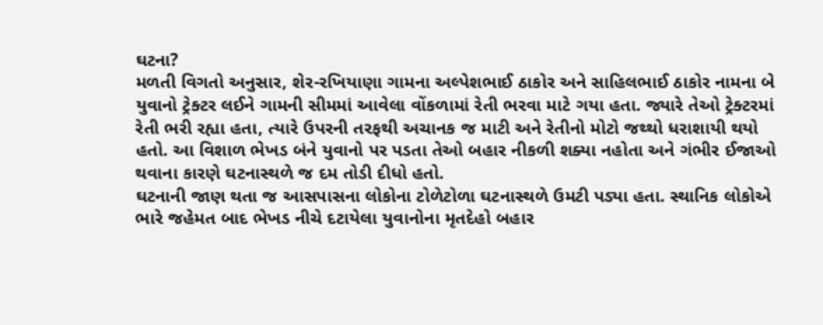ઘટના?
મળતી વિગતો અનુસાર, શેર-રખિયાણા ગામના અલ્પેશભાઈ ઠાકોર અને સાહિલભાઈ ઠાકોર નામના બે યુવાનો ટ્રેક્ટર લઈને ગામની સીમમાં આવેલા વોંકળામાં રેતી ભરવા માટે ગયા હતા. જ્યારે તેઓ ટ્રેક્ટરમાં રેતી ભરી રહ્યા હતા, ત્યારે ઉપરની તરફથી અચાનક જ માટી અને રેતીનો મોટો જથ્થો ધરાશાયી થયો હતો. આ વિશાળ ભેખડ બંને યુવાનો પર પડતા તેઓ બહાર નીકળી શક્યા નહોતા અને ગંભીર ઈજાઓ થવાના કારણે ઘટનાસ્થળે જ દમ તોડી દીધો હતો.
ઘટનાની જાણ થતા જ આસપાસના લોકોના ટોળેટોળા ઘટનાસ્થળે ઉમટી પડ્યા હતા. સ્થાનિક લોકોએ ભારે જહેમત બાદ ભેખડ નીચે દટાયેલા યુવાનોના મૃતદેહો બહાર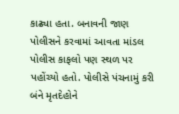કાઢ્યા હતા. બનાવની જાણ પોલીસને કરવામાં આવતા માંડલ પોલીસ કાફલો પણ સ્થળ પર પહોંચ્યો હતો. પોલીસે પંચનામું કરી બંને મૃતદેહોને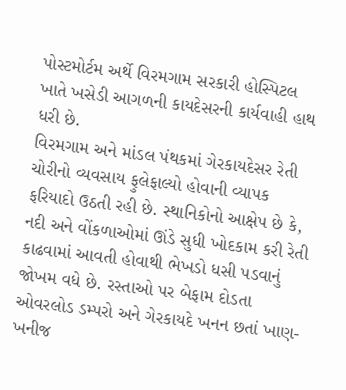પોસ્ટમોર્ટમ અર્થે વિરમગામ સરકારી હોસ્પિટલ ખાતે ખસેડી આગળની કાયદેસરની કાર્યવાહી હાથ ધરી છે.
વિરમગામ અને માંડલ પંથકમાં ગેરકાયદેસર રેતી ચોરીનો વ્યવસાય ફુલેફાલ્યો હોવાની વ્યાપક ફરિયાદો ઉઠતી રહી છે. સ્થાનિકોનો આક્ષેપ છે કે, નદી અને વોંકળાઓમાં ઊંડે સુધી ખોદકામ કરી રેતી કાઢવામાં આવતી હોવાથી ભેખડો ધસી પડવાનું જોખમ વધે છે. રસ્તાઓ પર બેફામ દોડતા ઓવરલોડ ડમ્પરો અને ગેરકાયદે ખનન છતાં ખાણ-ખનીજ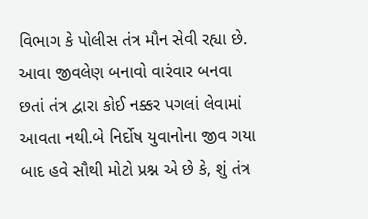વિભાગ કે પોલીસ તંત્ર મૌન સેવી રહ્યા છે. આવા જીવલેણ બનાવો વારંવાર બનવા છતાં તંત્ર દ્વારા કોઈ નક્કર પગલાં લેવામાં આવતા નથી.બે નિર્દોષ યુવાનોના જીવ ગયા બાદ હવે સૌથી મોટો પ્રશ્ન એ છે કે, શું તંત્ર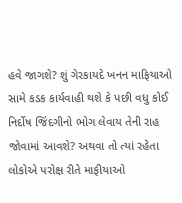હવે જાગશે? શું ગેરકાયદે ખનન માફિયાઓ સામે કડક કાર્યવાહી થશે કે પછી વધુ કોઈ નિર્દોષ જિંદગીનો ભોગ લેવાય તેની રાહ જોવામાં આવશે? અથવા તો ત્યાં રહેતા લોકોએ પરોક્ષ રીતે માફીયાઓ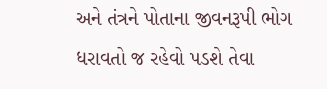અને તંત્રને પોતાના જીવનરૂપી ભોગ ધરાવતો જ રહેવો પડશે તેવા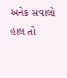અનેક સવાલો હાલ તો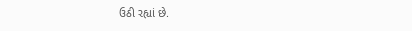ઉઠી રહ્યાં છે.